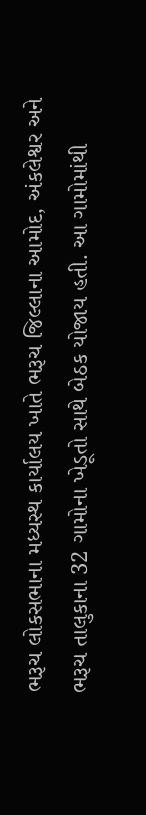ભરૂચ લોકસભાના મધ્યસ્થ કાર્યાલય ખાતે ભરૂચ જિલ્લાના આમોદ, અંકલેશ્વર અને ભરૂચ તાલુકાના 32 ગામોના ખેડૂતો સાથે બેઠક યોજાય હતી. આ ગામોમાંથી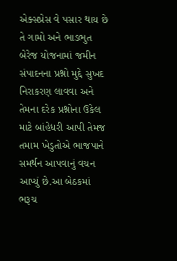એક્સપ્રેસ વે પસાર થાય છે તે ગામો અને ભાડભુત બેરેજ યોજનામાં જમીન સંપાદનના પ્રશ્નો મુદ્દે સુખદ નિરાકરણ લાવવા અને તેમના દરેક પ્રશ્નોના ઉકેલ માટે બાંહેધરી આપી તેમજ તમામ ખેડુતોએ ભાજપાને સમર્થન આપવાનું વચન આપ્યું છે.આ બેઠકમાં ભરૂચ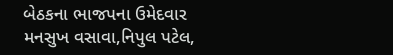બેઠકના ભાજપના ઉમેદવાર મનસુખ વસાવા,નિપુલ પટેલ,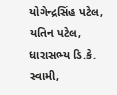યોગેન્દ્રસિંહ પટેલ, યતિન પટેલ, ધારાસભ્ય ડિ.કે. સ્વામી,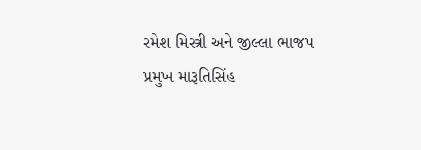રમેશ મિસ્ત્રી અને જીલ્લા ભાજપ પ્રમુખ મારૂતિસિંહ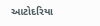આટોદરિયા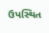ઉપસ્થિત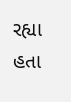રહ્યા હતા